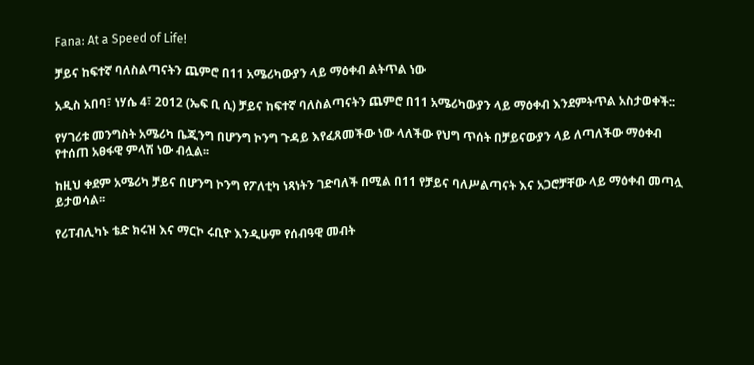Fana: At a Speed of Life!

ቻይና ከፍተኛ ባለስልጣናትን ጨምሮ በ11 አሜሪካውያን ላይ ማዕቀብ ልትጥል ነው

አዲስ አበባ፣ ነሃሴ 4፣ 2012 (ኤፍ ቢ ሲ) ቻይና ከፍተኛ ባለስልጣናትን ጨምሮ በ11 አሜሪካውያን ላይ ማዕቀብ እንደምትጥል አስታወቀች::

የሃገሪቱ መንግስት አሜሪካ ቤጂንግ በሆንግ ኮንግ ጉዳይ እየፈጸመችው ነው ላለችው የህግ ጥሰት በቻይናውያን ላይ ለጣለችው ማዕቀብ የተሰጠ አፀፋዊ ምላሽ ነው ብሏል፡፡

ከዚህ ቀደም አሜሪካ ቻይና በሆንግ ኮንግ የፖለቲካ ነጻነትን ገድባለች በሚል በ11 የቻይና ባለሥልጣናት እና አጋሮቻቸው ላይ ማዕቀብ መጣሏ ይታወሳል፡፡

የሪፐብሊካኑ ቴድ ክሩዝ እና ማርኮ ሩቢዮ እንዲሁም የሰብዓዊ መብት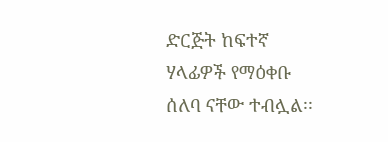ድርጅት ከፍተኛ ሃላፊዎች የማዕቀቡ ሰለባ ናቸው ተብሏል፡፡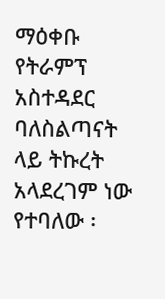ማዕቀቡ የትራምፕ አስተዳደር ባለስልጣናት ላይ ትኩረት አላደረገም ነው የተባለው ፡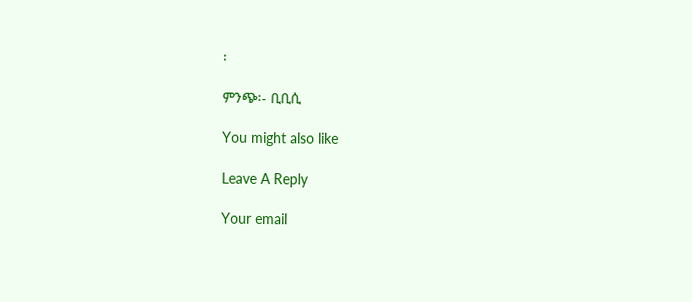፡

ምንጭ፡- ቢቢሲ

You might also like

Leave A Reply

Your email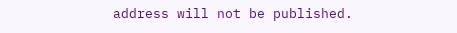address will not be published.